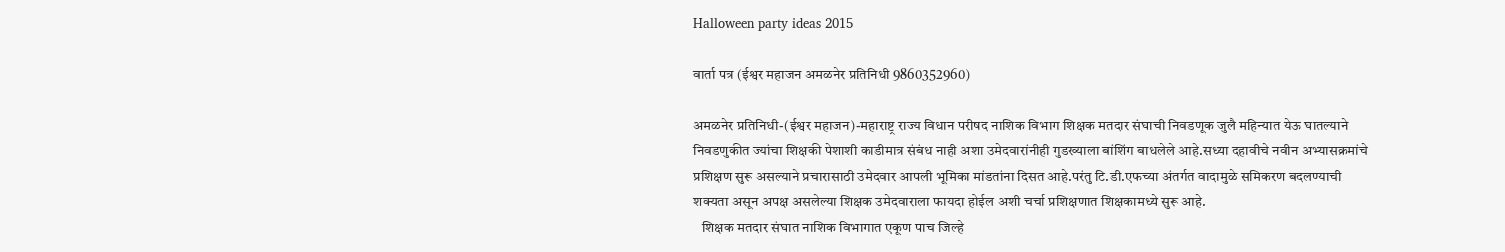Halloween party ideas 2015

वार्ता पत्र (ईश्वर महाजन अमळनेर प्रतिनिधी 9860352960)

अमळनेर प्रतिनिधी-(ईश्वर महाजन)-महाराष्ट्र राज्य विधान परीषद नाशिक विभाग शिक्षक मतदार संघाची निवडणूक जुलै महिन्यात येऊ घातल्याने निवडणुकीत ज्यांचा शिक्षकी पेशाशी काडीमात्र संबंध नाही अशा उमेदवारांनीही गुडख्याला बांशिंग बाधलेले आहे.सध्या दहावीचे नवीन अभ्यासक्रमांचे प्रशिक्षण सुरू असल्याने प्रचारासाठी उमेदवार आपली भूमिका मांडतांना दिसत आहे.परंतु टि.डी.एफच्या अंतर्गत वादामुळे समिकरण बदलण्याची शक्यता असून अपक्ष असलेल्या शिक्षक उमेदवाराला फायदा होईल अशी चर्चा प्रशिक्षणात शिक्षकामध्ये सुरू आहे.
   शिक्षक मतदार संघात नाशिक विभागात एकूण पाच जिल्हे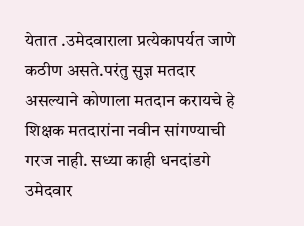येतात .उमेदवाराला प्रत्येकापर्यत जाणे कठीण असते.परंतु सुज्ञ मतदार असल्याने कोणाला मतदान करायचे हे शिक्षक मतदारांना नवीन सांगण्याची गरज नाही. सध्या काही धनदांडगे उमेदवार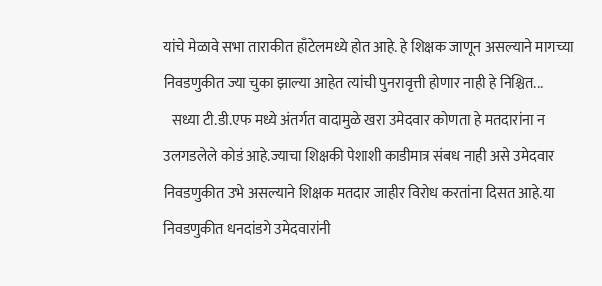यांचे मेळावे सभा ताराकीत हाँटेलमध्ये होत आहे. हे शिक्षक जाणून असल्याने मागच्या निवडणुकीत ज्या चुका झाल्या आहेत त्यांची पुनरावृत्ती होणार नाही हे निश्चित...
   सध्या टी.डी.एफ मध्ये अंतर्गत वादामुळे खरा उमेदवार कोणता हे मतदारांना न उलगडलेले कोडं आहे.ज्याचा शिक्षकी पेशाशी काडीमात्र संबध नाही असे उमेदवार निवडणुकीत उभे असल्याने शिक्षक मतदार जाहीर विरोध करतांना दिसत आहे.या निवडणुकीत धनदांडगे उमेदवारांनी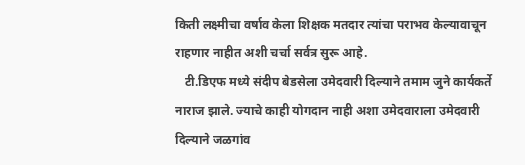किती लक्ष्मीचा वर्षाव केला शिक्षक मतदार त्यांचा पराभव केल्यावाचून राहणार नाहीत अशी चर्चा सर्वत्र सुरू आहे.
   टी.डिएफ मध्ये संदीप बेडसेला उमेदवारी दिल्याने तमाम जुने कार्यकर्ते नाराज झाले. ज्याचे काही योगदान नाही अशा उमेदवाराला उमेदवारी दिल्याने जळगांव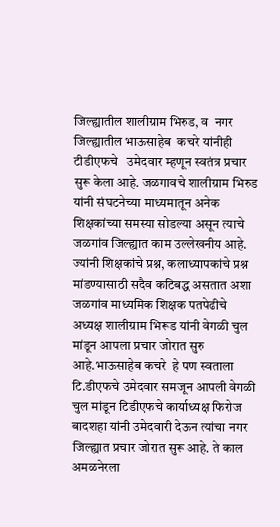जिल्ह्यातील शालीग्राम भिरुड, व  नगर जिल्ह्यातील भाऊसाहेब  कचरे यांनीही टीडीएफचे   उमेदवार म्हणून स्वतंत्र प्रचार सुरू केला आहे. जळगावचे शालीग्राम भिरुड यांनी संघटनेच्या माध्यमातून अनेक शिक्षकांच्या समस्या सोडल्या असून त्याचे जळगांव जिल्ह्यात काम उल्लेखनीय आहे. ज्यांनी शिक्षकांचे प्रश्न, कलाध्यापकांचे प्रश्न मांडण्यासाठी सदैव कटिबद्ध असतात अशा जळगांव माध्यमिक शिक्षक पतपेढीचे अध्यक्ष शालीग्राम भिरूड यांनी वेगळी चुल मांडून आपला प्रचार जोरात सुरु आहे.भाऊसाहेब कचरे  हे पण स्वताला टि.डीएफचे उमेदवार समजून आपली वेगळी चुल मांडून टिडीएफचे कार्याध्यक्ष फिरोज बादशहा यांनी उमेदवारी देऊन त्यांचा नगर जिल्ह्यात प्रचार जोरात सुरू आहे. ते काल अमळनेरला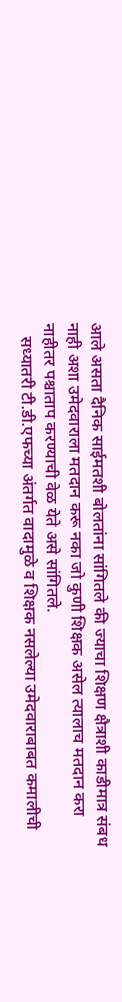आले असता दैनिक साईमतशी बोलतांना सांगितले की ज्याचा शिक्षण क्षैत्राशी काडीमात्र संबध नाही अशा उमेदवाराला मतदान करू नका जो कुणी शिक्षक असेल त्यालाच मतदान करा नाहीतर पश्चाताप करण्याची वेळ येते असे सांगितले.
   सध्यातरी टी.डी.एफच्या अंतर्गत वादामुळे व शिक्षक नसलेल्या उमेदवाराबाबत कमालीची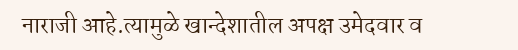नाराजी आहे.त्यामुळे खान्देशातील अपक्ष उमेदवार व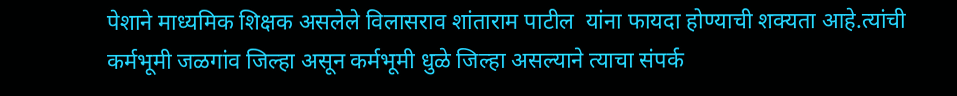पेशाने माध्यमिक शिक्षक असलेले विलासराव शांताराम पाटील  यांना फायदा होण्याची शक्यता आहे.त्यांची कर्मभूमी जळगांव जिल्हा असून कर्मभूमी धुळे जिल्हा असल्याने त्याचा संपर्क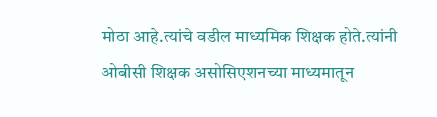मोठा आहे.त्यांचे वडील माध्यमिक शिक्षक होते.त्यांनी ओबीसी शिक्षक असोसिएशनच्या माध्यमातून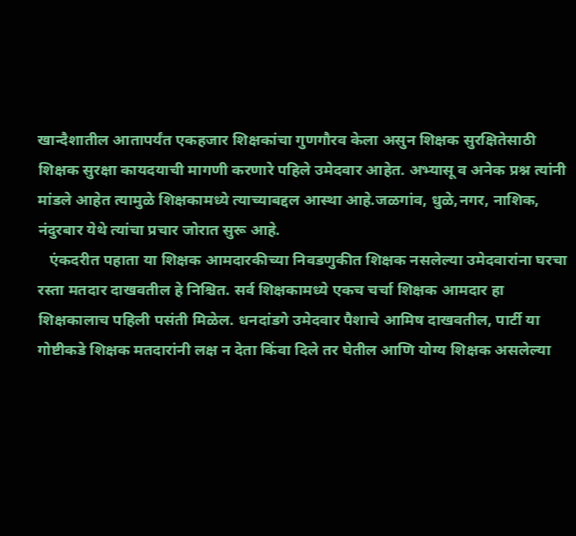खान्दैशातील आतापर्यंत एकहजार शिक्षकांचा गुणगौरव केला असुन शिक्षक सुरक्षितेसाठी शिक्षक सुरक्षा कायदयाची मागणी करणारे पहिले उमेदवार आहेत. अभ्यासू व अनेक प्रश्न त्यांनी मांडले आहेत त्यामुळे शिक्षकामध्ये त्याच्याबद्दल आस्था आहे.जळगांव, धुळे,नगर, नाशिक, नंदुरबार येथे त्यांचा प्रचार जोरात सुरू आहे.
   एंकदरीत पहाता या शिक्षक आमदारकीच्या निवडणुकीत शिक्षक नसलेल्या उमेदवारांना घरचा रस्ता मतदार दाखवतील हे निश्चित. सर्व शिक्षकामध्ये एकच चर्चा शिक्षक आमदार हा शिक्षकालाच पहिली पसंती मिळेल. धनदांडगे उमेदवार पैशाचे आमिष दाखवतील, पार्टी या गोष्टीकडे शिक्षक मतदारांनी लक्ष न देता किंवा दिले तर घेतील आणि योग्य शिक्षक असलेल्या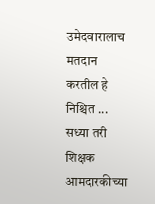उमेदवारालाच मतदान करतील हे निश्चित ... सध्या तरी शिक्षक आमदारकीच्या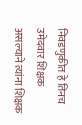निवडणुकीत हे तिनच उमेदवार शिक्षक असल्याने त्यांना शिक्षक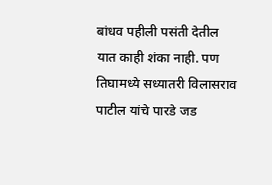बांधव पहीली पसंती देतील यात काही शंका नाही. पण तिघामध्ये सध्यातरी विलासराव पाटील यांचे पारडे जड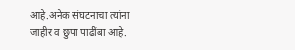आहे.अनेक संघटनाचा त्यांना जाहीर व छुपा पाढींबा आहे.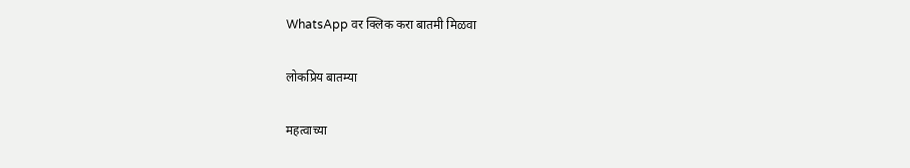WhatsApp वर क्लिक करा बातमी मिळवा

लोकप्रिय बातम्या

महत्वाच्या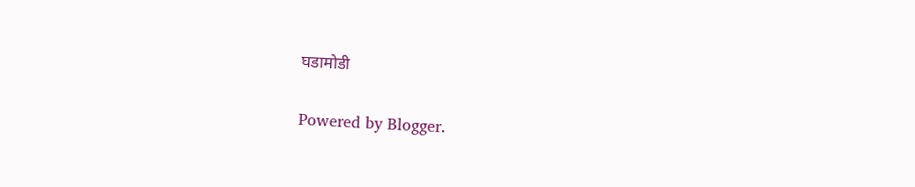घडामोडी

Powered by Blogger.